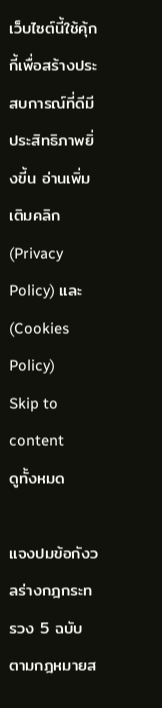เว็บไซต์นี้ใช้คุ้กกี้เพื่อสร้างประสบการณ์ที่ดีมีประสิทธิภาพยิ่งขี้น อ่านเพิ่มเติมคลิก (Privacy Policy) และ (Cookies Policy)
Skip to content
ดูทั้งหมด

แจงปมข้อกังวลร่างกฎกระทรวง 5 ฉบับ ตามกฎหมายส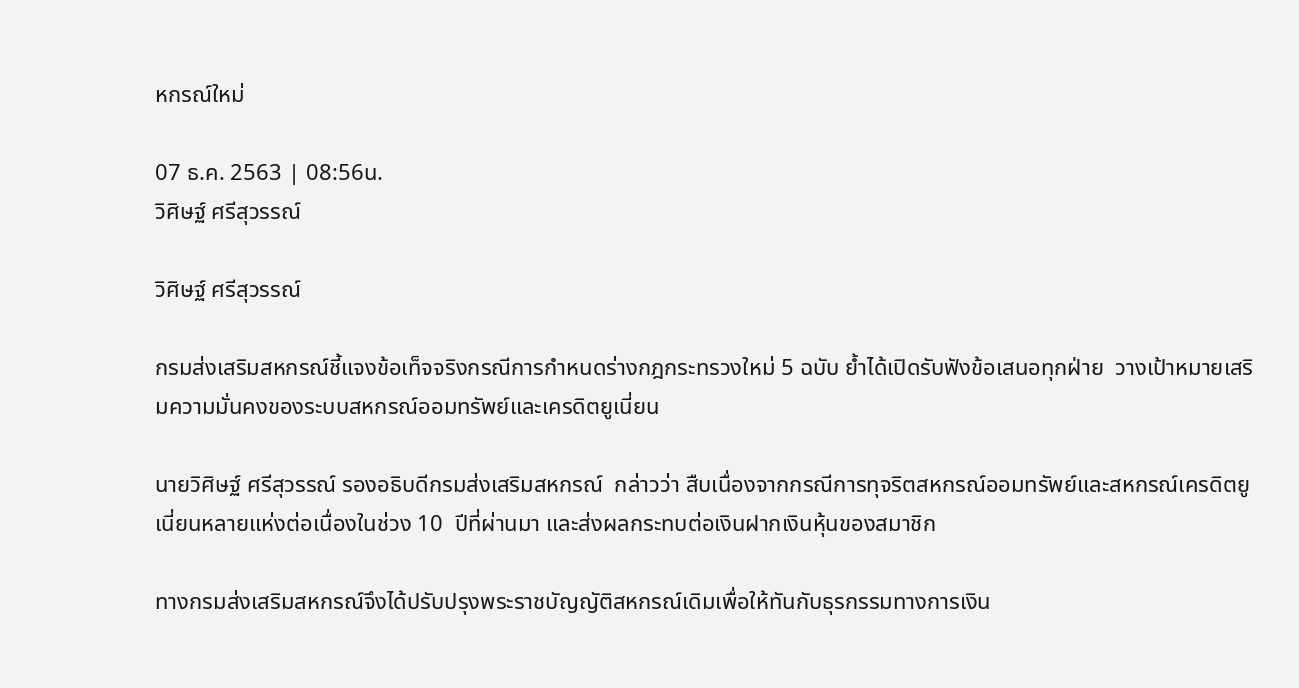หกรณ์ใหม่

07 ธ.ค. 2563 | 08:56น.
วิศิษฐ์ ศรีสุวรรณ์

วิศิษฐ์ ศรีสุวรรณ์

กรมส่งเสริมสหกรณ์ชี้แจงข้อเท็จจริงกรณีการกำหนดร่างกฎกระทรวงใหม่ 5 ฉบับ ย้ำได้เปิดรับฟังข้อเสนอทุกฝ่าย  วางเป้าหมายเสริมความมั่นคงของระบบสหกรณ์ออมทรัพย์และเครดิตยูเนี่ยน

นายวิศิษฐ์ ศรีสุวรรณ์ รองอธิบดีกรมส่งเสริมสหกรณ์  กล่าวว่า สืบเนื่องจากกรณีการทุจริตสหกรณ์ออมทรัพย์และสหกรณ์เครดิตยูเนี่ยนหลายแห่งต่อเนื่องในช่วง 10  ปีที่ผ่านมา และส่งผลกระทบต่อเงินฝากเงินหุ้นของสมาชิก

ทางกรมส่งเสริมสหกรณ์จึงได้ปรับปรุงพระราชบัญญัติสหกรณ์เดิมเพื่อให้ทันกับธุรกรรมทางการเงิน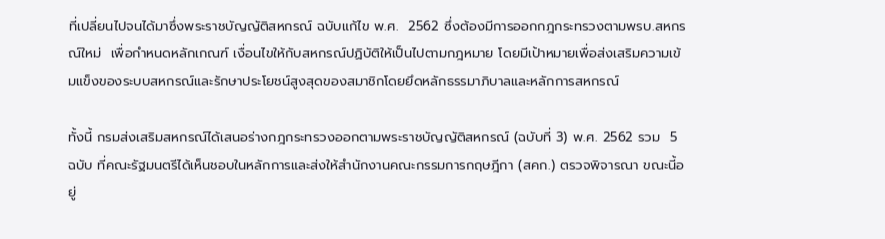ที่เปลี่ยนไปจนได้มาซึ่งพระราชบัญญัติสหกรณ์ ฉบับแก้ไข พ.ศ.  2562 ซึ่งต้องมีการออกกฎกระทรวงตามพรบ.สหกรณ์ใหม่  เพื่อกำหนดหลักเกณฑ์ เงื่อนไขให้กับสหกรณ์ปฏิบัติให้เป็นไปตามกฎหมาย โดยมีเป้าหมายเพื่อส่งเสริมความเข้มแข็งของระบบสหกรณ์และรักษาประโยชน์สูงสุดของสมาชิกโดยยึดหลักธรรมาภิบาลและหลักการสหกรณ์

ทั้งนี้ กรมส่งเสริมสหกรณ์ได้เสนอร่างกฎกระทรวงออกตามพระราชบัญญัติสหกรณ์ (ฉบับที่ 3) พ.ศ. 2562 รวม  5 ฉบับ ที่คณะรัฐมนตรีได้เห็นชอบในหลักการและส่งให้สำนักงานคณะกรรมการกฤษฎีกา (สคก.) ตรวจพิจารณา ขณะนี้อยู่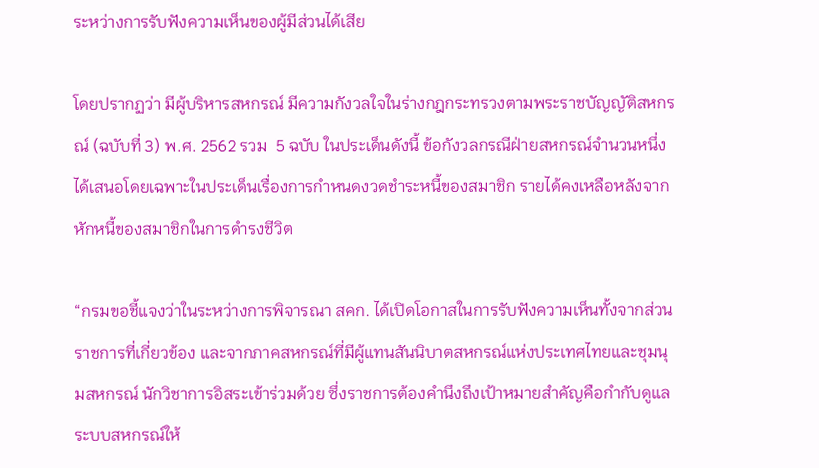ระหว่างการรับฟังความเห็นของผู้มีส่วนได้เสีย

โดยปรากฏว่า มีผู้บริหารสหกรณ์ มีความกังวลใจในร่างกฎกระทรวงตามพระราชบัญญัติสหกรณ์ (ฉบับที่ 3) พ.ศ. 2562 รวม  5 ฉบับ ในประเด็นดังนี้ ข้อกังวลกรณีฝ่ายสหกรณ์จำนวนหนึ่งได้เสนอโดยเฉพาะในประเด็นเรื่องการกำหนดงวดชำระหนี้ของสมาชิก รายได้คงเหลือหลังจากหักหนี้ของสมาชิกในการดำรงชีวิต

“กรมขอชี้แจงว่าในระหว่างการพิจารณา สคก. ได้เปิดโอกาสในการรับฟังความเห็นทั้งจากส่วนราชการที่เกี่ยวข้อง และจากภาคสหกรณ์ที่มีผู้แทนสันนิบาตสหกรณ์แห่งประเทศไทยและชุมนุมสหกรณ์ นักวิชาการอิสระเข้าร่วมด้วย ซึ่งราชการต้องคำนึงถึงเป้าหมายสำคัญคือกำกับดูแลระบบสหกรณ์ให้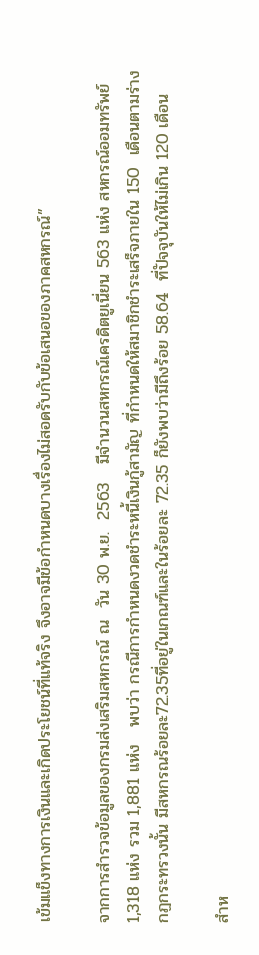เข้มแข็งทางการเงินและเกิดประโยชน์ที่แท้จริง จึงอาจมีข้อกำหนดบางเรื่องไม่สอดรับกับข้อเสนอของภาคสหกรณ์”

จากการสำรวจข้อมูลของกรมส่งเสริมสหกรณ์ ณ  วัน 30 พ.ย.  2563   มีจำนวนสหกรณ์เครดิตยูเนี่ยน 563 แห่ง สหกรณ์ออมทรัพย์ 1,318 แห่ง รวม 1,881 แห่ง   พบว่า กรณีการกำหนดงวดชำระหนี้เงินกู้สามัญ ที่กำหนดให้สมาชิกชำระเสร็จภายใน 150  เดือนตามร่างกฏกระทรวงนั้น มีสหกรณร้อยละ72.35ที่อยู่ในเกณฑ์และในร้อยละ 72.35 ก็ยังพบว่ามีถึงร้อย 58.64  ที่ปัจจุบันให้ไม่เกิน 120 เดือน

สำห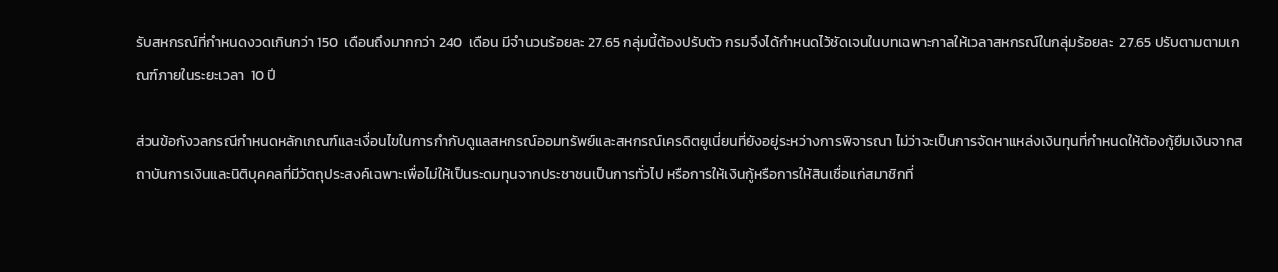รับสหกรณ์ที่กำหนดงวดเกินกว่า 150  เดือนถึงมากกว่า 240  เดือน มีจำนวนร้อยละ 27.65 กลุ่มนี้ต้องปรับตัว กรมจึงได้กำหนดไว้ชัดเจนในบทเฉพาะกาลให้เวลาสหกรณ์ในกลุ่มร้อยละ  27.65 ปรับตามตามเกณฑ์ภายในระยะเวลา  10 ปี

ส่วนข้อกังวลกรณีกำหนดหลักเกณฑ์และเงื่อนไขในการกำกับดูแลสหกรณ์ออมทรัพย์และสหกรณ์เครดิตยูเนี่ยนที่ยังอยู่ระหว่างการพิจารณา ไม่ว่าจะเป็นการจัดหาแหล่งเงินทุนที่กำหนดให้ต้องกู้ยืมเงินจากสถาบันการเงินและนิติบุคคลที่มีวัตถุประสงค์เฉพาะเพื่อไม่ให้เป็นระดมทุนจากประชาชนเป็นการทั่วไป หรือการให้เงินกู้หรือการให้สินเชื่อแก่สมาชิกที่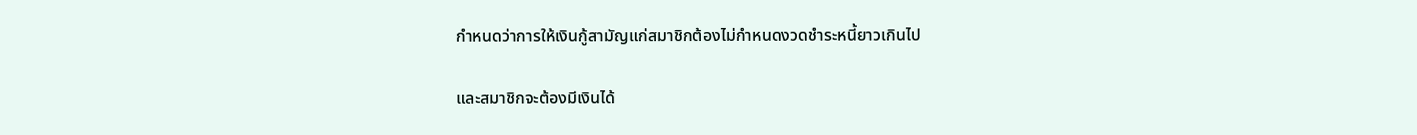กำหนดว่าการให้เงินกู้สามัญแก่สมาชิกต้องไม่กำหนดงวดชำระหนี้ยาวเกินไป

และสมาชิกจะต้องมีเงินได้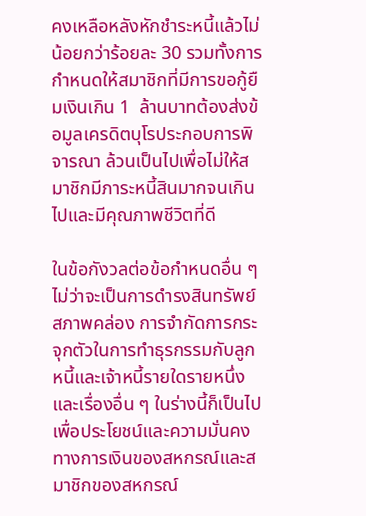คงเหลือหลังหักชำระหนี้แล้วไม่น้อยกว่าร้อยละ 30 รวมทั้งการกำหนดให้สมาชิกที่มีการขอกู้ยืมเงินเกิน 1  ล้านบาทต้องส่งข้อมูลเครดิตบุโรประกอบการพิจารณา ล้วนเป็นไปเพื่อไม่ให้สมาชิกมีภาระหนี้สินมากจนเกินไปและมีคุณภาพชีวิตที่ดี

ในข้อกังวลต่อข้อกำหนดอื่น ๆ ไม่ว่าจะเป็นการดำรงสินทรัพย์สภาพคล่อง การจำกัดการกระจุกตัวในการทำธุรกรรมกับลูกหนี้และเจ้าหนี้รายใดรายหนึ่ง และเรื่องอื่น ๆ ในร่างนี้ก็เป็นไปเพื่อประโยชน์และความมั่นคงทางการเงินของสหกรณ์และสมาชิกของสหกรณ์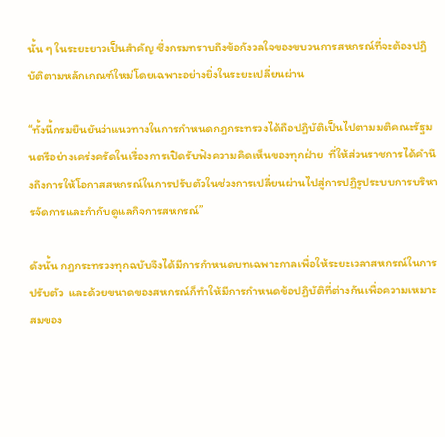นั้น ๆ ในระยะยาวเป็นสำคัญ ซึ่งกรมทราบถึงข้อกังวลใจของขบวนการสหกรณ์ที่จะต้องปฏิบัติตามหลักเกณฑ์ใหม่โดยเฉพาะอย่างยิ่งในระยะเปลี่ยนผ่าน

“ทั้งนี้กรมยืนยันว่าแนวทางในการกำหนดกฎกระทรวงได้ถือปฏิบัติเป็นไปตามมติคณะรัฐมนตรีอย่างเคร่งครัดในเรื่องการเปิดรับฟังความคิดเห็นของทุกฝ่าย  ที่ให้ส่วนราชการได้คำนึงถึงการให้โอกาสสหกรณ์ในการปรับตัวในช่วงการเปลี่ยนผ่านไปสู่การปฏิรูประบบการบริหารจัดการและกำกับดูแลกิจการสหกรณ์”

ดังนั้น กฎกระทรวงทุกฉบับจึงได้มีการกำหนดบทเฉพาะกาลเพื่อให้ระยะเวลาสหกรณ์ในการปรับตัว  และด้วยขนาดของสหกรณ์ก็ทำให้มีการกำหนดข้อปฏิบัติที่ต่างกันเพื่อความเหมาะสมของ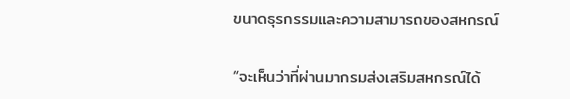ขนาดธุรกรรมและความสามารถของสหกรณ์

“จะเห็นว่าที่ผ่านมากรมส่งเสริมสหกรณ์ได้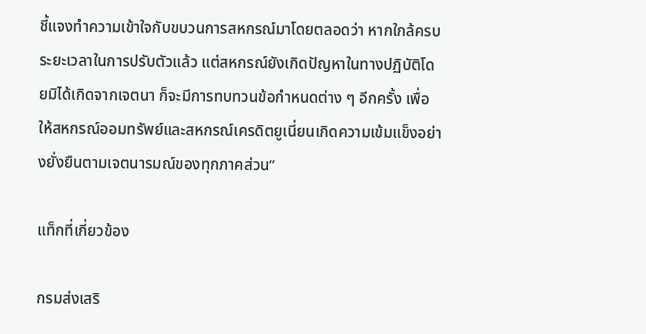ชี้แจงทำความเข้าใจกับขบวนการสหกรณ์มาโดยตลอดว่า หากใกล้ครบระยะเวลาในการปรับตัวแล้ว แต่สหกรณ์ยังเกิดปัญหาในทางปฏิบัติโดยมิได้เกิดจากเจตนา ก็จะมีการทบทวนข้อกำหนดต่าง ๆ อีกครั้ง เพื่อให้สหกรณ์ออมทรัพย์และสหกรณ์เครดิตยูเนี่ยนเกิดความเข้มแข็งอย่างยั่งยืนตามเจตนารมณ์ของทุกภาคส่วน”

แท็กที่เกี่ยวข้อง

กรมส่งเสริ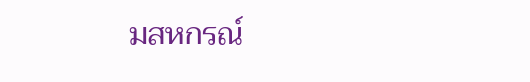มสหกรณ์